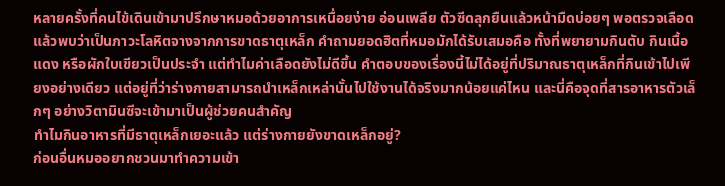หลายครั้งที่คนไข้เดินเข้ามาปรึกษาหมอด้วยอาการเหนื่อยง่าย อ่อนเพลีย ตัวซีดลุกยืนแล้วหน้ามืดบ่อยๆ พอตรวจเลือดแล้วพบว่าเป็นภาวะโลหิตจางจากการขาดธาตุเหล็ก คำถามยอดฮิตที่หมอมักได้รับเสมอคือ ทั้งที่พยายามกินตับ กินเนื้อแดง หรือผักใบเขียวเป็นประจำ แต่ทำไมค่าเลือดยังไม่ดีขึ้น คำตอบของเรื่องนี้ไม่ได้อยู่ที่ปริมาณธาตุเหล็กที่กินเข้าไปเพียงอย่างเดียว แต่อยู่ที่ว่าร่างกายสามารถนำเหล็กเหล่านั้นไปใช้งานได้จริงมากน้อยแค่ไหน และนี่คือจุดที่สารอาหารตัวเล็กๆ อย่างวิตามินซีจะเข้ามาเป็นผู้ช่วยคนสำคัญ
ทำไมกินอาหารที่มีธาตุเหล็กเยอะแล้ว แต่ร่างกายยังขาดเหล็กอยู่?
ก่อนอื่นหมออยากชวนมาทำความเข้า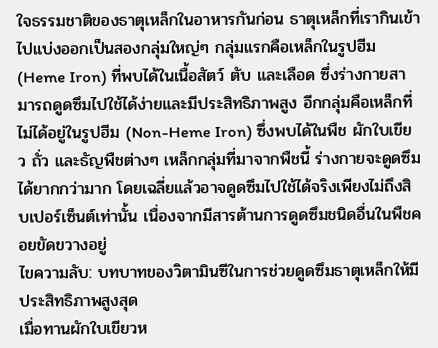ใจธรรมชาติของธาตุเหล็กในอาหารกันก่อน ธาตุเหล็กที่เรากินเข้าไปแบ่งออกเป็นสองกลุ่มใหญ่ๆ กลุ่มแรกคือเหล็กในรูปฮีม (Heme Iron) ที่พบได้ในเนื้อสัตว์ ตับ และเลือด ซึ่งร่างกายสามารถดูดซึมไปใช้ได้ง่ายและมีประสิทธิภาพสูง อีกกลุ่มคือเหล็กที่ไม่ได้อยู่ในรูปฮีม (Non-Heme Iron) ซึ่งพบได้ในพืช ผักใบเขียว ถั่ว และธัญพืชต่างๆ เหล็กกลุ่มที่มาจากพืชนี้ ร่างกายจะดูดซึมได้ยากกว่ามาก โดยเฉลี่ยแล้วอาจดูดซึมไปใช้ได้จริงเพียงไม่ถึงสิบเปอร์เซ็นต์เท่านั้น เนื่องจากมีสารต้านการดูดซึมชนิดอื่นในพืชคอยขัดขวางอยู่
ไขความลับ: บทบาทของวิตามินซีในการช่วยดูดซึมธาตุเหล็กให้มีประสิทธิภาพสูงสุด
เมื่อทานผักใบเขียวห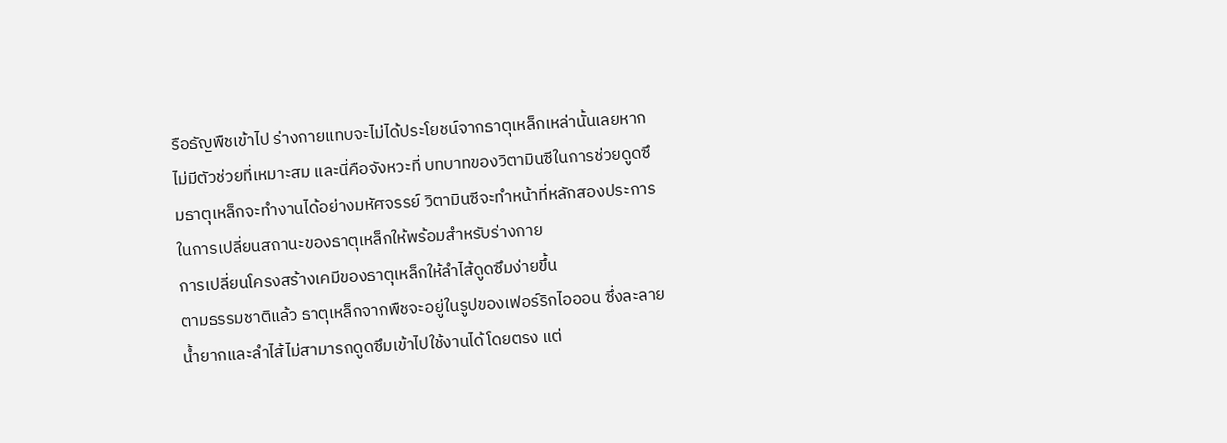รือธัญพืชเข้าไป ร่างกายแทบจะไม่ได้ประโยชน์จากธาตุเหล็กเหล่านั้นเลยหากไม่มีตัวช่วยที่เหมาะสม และนี่คือจังหวะที่ บทบาทของวิตามินซีในการช่วยดูดซึมธาตุเหล็กจะทำงานได้อย่างมหัศจรรย์ วิตามินซีจะทำหน้าที่หลักสองประการในการเปลี่ยนสถานะของธาตุเหล็กให้พร้อมสำหรับร่างกาย
การเปลี่ยนโครงสร้างเคมีของธาตุเหล็กให้ลำไส้ดูดซึมง่ายขึ้น
ตามธรรมชาติแล้ว ธาตุเหล็กจากพืชจะอยู่ในรูปของเฟอร์ริกไอออน ซึ่งละลายน้ำยากและลำไส้ไม่สามารถดูดซึมเข้าไปใช้งานได้โดยตรง แต่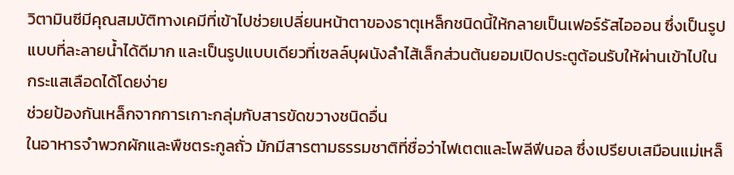วิตามินซีมีคุณสมบัติทางเคมีที่เข้าไปช่วยเปลี่ยนหน้าตาของธาตุเหล็กชนิดนี้ให้กลายเป็นเฟอร์รัสไอออน ซึ่งเป็นรูปแบบที่ละลายน้ำได้ดีมาก และเป็นรูปแบบเดียวที่เซลล์บุผนังลำไส้เล็กส่วนต้นยอมเปิดประตูต้อนรับให้ผ่านเข้าไปในกระแสเลือดได้โดยง่าย
ช่วยป้องกันเหล็กจากการเกาะกลุ่มกับสารขัดขวางชนิดอื่น
ในอาหารจำพวกผักและพืชตระกูลถั่ว มักมีสารตามธรรมชาติที่ชื่อว่าไฟเตตและโพลีฟีนอล ซึ่งเปรียบเสมือนแม่เหล็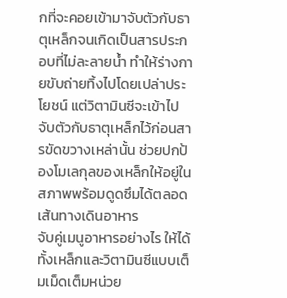กที่จะคอยเข้ามาจับตัวกับธาตุเหล็กจนเกิดเป็นสารประกอบที่ไม่ละลายน้ำ ทำให้ร่างกายขับถ่ายทิ้งไปโดยเปล่าประโยชน์ แต่วิตามินซีจะเข้าไปจับตัวกับธาตุเหล็กไว้ก่อนสารขัดขวางเหล่านั้น ช่วยปกป้องโมเลกุลของเหล็กให้อยู่ในสภาพพร้อมดูดซึมได้ตลอดเส้นทางเดินอาหาร
จับคู่เมนูอาหารอย่างไร ให้ได้ทั้งเหล็กและวิตามินซีแบบเต็มเม็ดเต็มหน่วย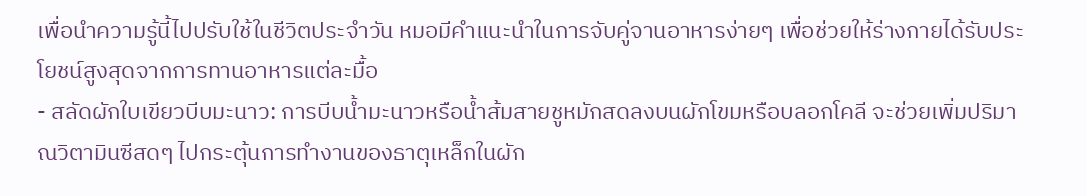เพื่อนำความรู้นี้ไปปรับใช้ในชีวิตประจำวัน หมอมีคำแนะนำในการจับคู่จานอาหารง่ายๆ เพื่อช่วยให้ร่างกายได้รับประโยชน์สูงสุดจากการทานอาหารแต่ละมื้อ
- สลัดผักใบเขียวบีบมะนาว: การบีบน้ำมะนาวหรือน้ำส้มสายชูหมักสดลงบนผักโขมหรือบลอกโคลี จะช่วยเพิ่มปริมาณวิตามินซีสดๆ ไปกระตุ้นการทำงานของธาตุเหล็กในผัก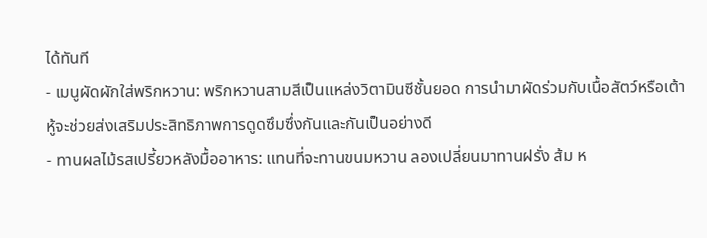ได้ทันที
- เมนูผัดผักใส่พริกหวาน: พริกหวานสามสีเป็นแหล่งวิตามินซีชั้นยอด การนำมาผัดร่วมกับเนื้อสัตว์หรือเต้าหู้จะช่วยส่งเสริมประสิทธิภาพการดูดซึมซึ่งกันและกันเป็นอย่างดี
- ทานผลไม้รสเปรี้ยวหลังมื้ออาหาร: แทนที่จะทานขนมหวาน ลองเปลี่ยนมาทานฝรั่ง ส้ม ห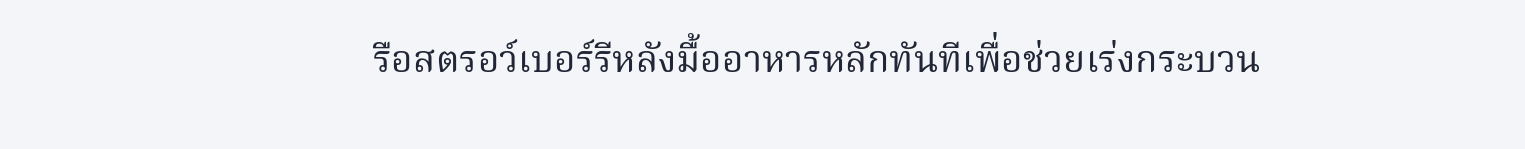รือสตรอว์เบอร์รีหลังมื้ออาหารหลักทันทีเพื่อช่วยเร่งกระบวน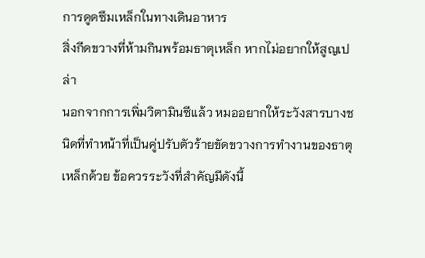การดูดซึมเหล็กในทางเดินอาหาร
สิ่งกีดขวางที่ห้ามกินพร้อมธาตุเหล็ก หากไม่อยากให้สูญเปล่า
นอกจากการเพิ่มวิตามินซีแล้ว หมออยากให้ระวังสารบางชนิดที่ทำหน้าที่เป็นคู่ปรับตัวร้ายขัดขวางการทำงานของธาตุเหล็กด้วย ข้อควรระวังที่สำคัญมีดังนี้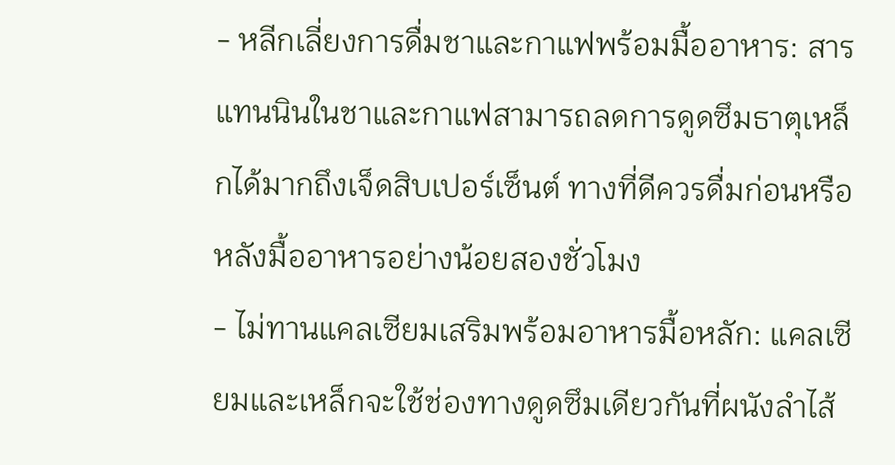- หลีกเลี่ยงการดื่มชาและกาแฟพร้อมมื้ออาหาร: สารแทนนินในชาและกาแฟสามารถลดการดูดซึมธาตุเหล็กได้มากถึงเจ็ดสิบเปอร์เซ็นต์ ทางที่ดีควรดื่มก่อนหรือหลังมื้ออาหารอย่างน้อยสองชั่วโมง
- ไม่ทานแคลเซียมเสริมพร้อมอาหารมื้อหลัก: แคลเซียมและเหล็กจะใช้ช่องทางดูดซึมเดียวกันที่ผนังลำไส้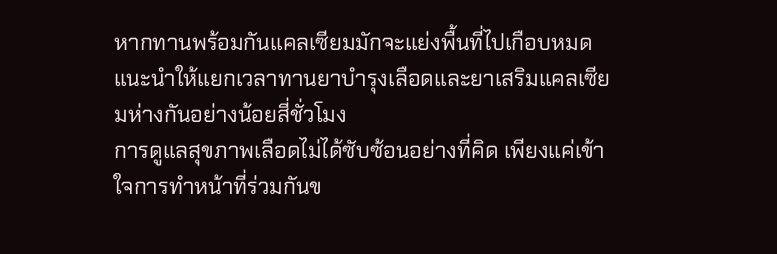หากทานพร้อมกันแคลเซียมมักจะแย่งพื้นที่ไปเกือบหมด แนะนำให้แยกเวลาทานยาบำรุงเลือดและยาเสริมแคลเซียมห่างกันอย่างน้อยสี่ชั่วโมง
การดูแลสุขภาพเลือดไม่ได้ซับซ้อนอย่างที่คิด เพียงแค่เข้าใจการทำหน้าที่ร่วมกันข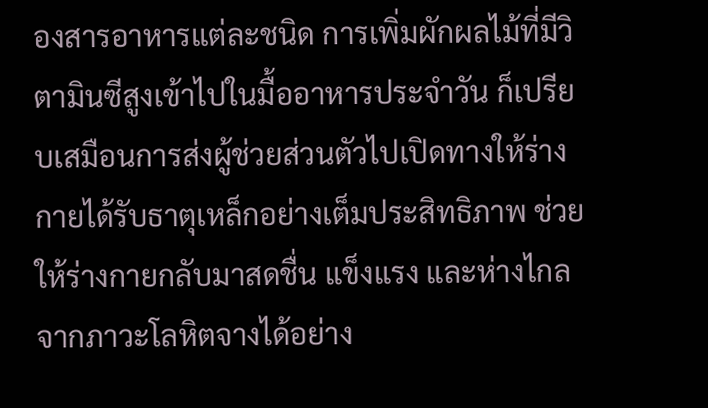องสารอาหารแต่ละชนิด การเพิ่มผักผลไม้ที่มีวิตามินซีสูงเข้าไปในมื้ออาหารประจำวัน ก็เปรียบเสมือนการส่งผู้ช่วยส่วนตัวไปเปิดทางให้ร่างกายได้รับธาตุเหล็กอย่างเต็มประสิทธิภาพ ช่วยให้ร่างกายกลับมาสดชื่น แข็งแรง และห่างไกลจากภาวะโลหิตจางได้อย่าง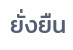ยั่งยืน